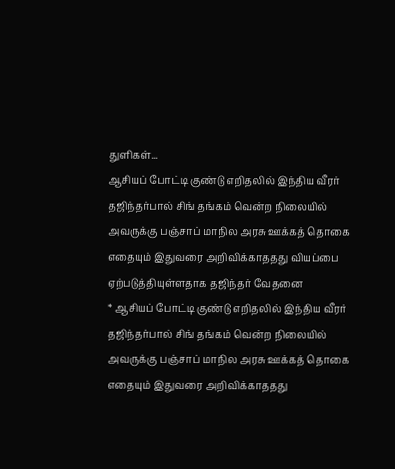துளிகள்...
ஆசியப் போட்டி குண்டு எறிதலில் இந்திய வீரர் தஜிந்தர்பால் சிங் தங்கம் வென்ற நிலையில் அவருக்கு பஞ்சாப் மாநில அரசு ஊக்கத் தொகை எதையும் இதுவரை அறிவிக்காததது வியப்பை ஏற்படுத்தியுள்ளதாக தஜிந்தர் வேதனை
* ஆசியப் போட்டி குண்டு எறிதலில் இந்திய வீரர் தஜிந்தர்பால் சிங் தங்கம் வென்ற நிலையில் அவருக்கு பஞ்சாப் மாநில அரசு ஊக்கத் தொகை எதையும் இதுவரை அறிவிக்காததது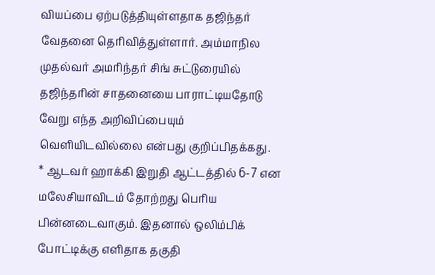வியப்பை ஏற்படுத்தியுள்ளதாக தஜிந்தர் வேதனை தெரிவித்துள்ளார். அம்மாநில முதல்வர் அமரிந்தர் சிங் சுட்டுரையில் தஜிந்தரின் சாதனையை பாராட்டியதோடு வேறு எந்த அறிவிப்பையும் வெளியிடவில்லை என்பது குறிப்பிதக்கது.
* ஆடவர் ஹாக்கி இறுதி ஆட்டத்தில் 6-7 என மலேசியாவிடம் தோற்றது பெரிய பின்னடைவாகும். இதனால் ஒலிம்பிக் போட்டிக்கு எளிதாக தகுதி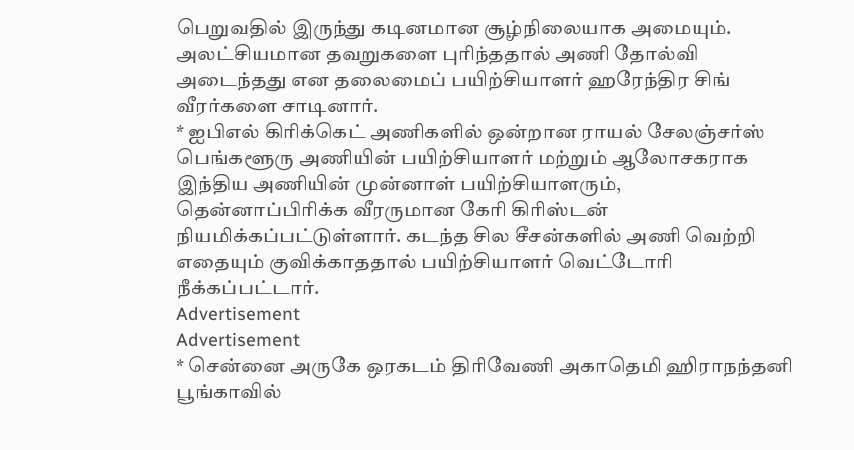பெறுவதில் இருந்து கடினமான சூழ்நிலையாக அமையும். அலட்சியமான தவறுகளை புரிந்ததால் அணி தோல்வி அடைந்தது என தலைமைப் பயிற்சியாளர் ஹரேந்திர சிங் வீரர்களை சாடினார்.
* ஐபிஎல் கிரிக்கெட் அணிகளில் ஒன்றான ராயல் சேலஞ்சர்ஸ் பெங்களூரு அணியின் பயிற்சியாளர் மற்றும் ஆலோசகராக இந்திய அணியின் முன்னாள் பயிற்சியாளரும், தென்னாப்பிரிக்க வீரருமான கேரி கிரிஸ்டன் நியமிக்கப்பட்டுள்ளார். கடந்த சில சீசன்களில் அணி வெற்றி எதையும் குவிக்காததால் பயிற்சியாளர் வெட்டோரி நீக்கப்பட்டார்.
Advertisement
Advertisement
* சென்னை அருகே ஒரகடம் திரிவேணி அகாதெமி ஹிராநந்தனி பூங்காவில்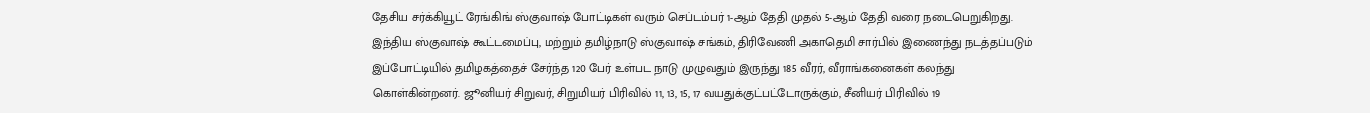தேசிய சர்க்கியூட் ரேங்கிங் ஸ்குவாஷ் போட்டிகள் வரும் செப்டம்பர் 1-ஆம் தேதி முதல் 5-ஆம் தேதி வரை நடைபெறுகிறது. இந்திய ஸ்குவாஷ் கூட்டமைப்பு, மற்றும் தமிழ்நாடு ஸ்குவாஷ் சங்கம், திரிவேணி அகாதெமி சார்பில் இணைந்து நடத்தப்படும் இப்போட்டியில் தமிழகத்தைச் சேர்ந்த 120 பேர் உள்பட நாடு முழுவதும் இருந்து 185 வீரர், வீராங்கனைகள் கலந்து கொள்கின்றனர். ஜூனியர் சிறுவர், சிறுமியர் பிரிவில் 11, 13, 15, 17 வயதுக்குட்பட்டோருக்கும், சீனியர் பிரிவில் 19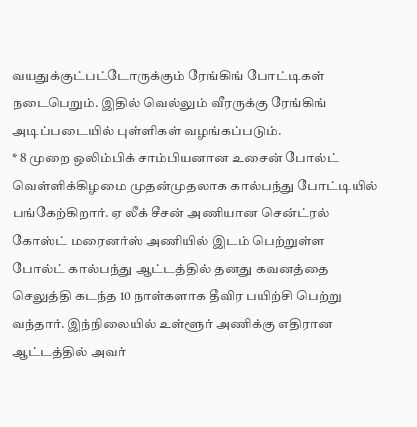வயதுக்குட்பட்டோருக்கும் ரேங்கிங் போட்டிகள் நடைபெறும். இதில் வெல்லும் வீரருக்கு ரேங்கிங் அடிப்படையில் புள்ளிகள் வழங்கப்படும்.
* 8 முறை ஒலிம்பிக் சாம்பியனான உசைன் போல்ட் வெள்ளிக்கிழமை முதன்முதலாக கால்பந்து போட்டியில் பங்கேற்கிறார். ஏ லீக் சீசன் அணியான சென்ட்ரல் கோஸ்ட் மரைனர்ஸ் அணியில் இடம் பெற்றுள்ள போல்ட் கால்பந்து ஆட்டத்தில் தனது கவனத்தை செலுத்தி கடந்த 10 நாள்களாக தீவிர பயிற்சி பெற்று வந்தார். இந்நிலையில் உள்ளூர் அணிக்கு எதிரான ஆட்டத்தில் அவர்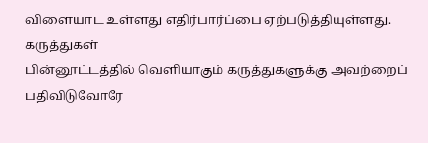விளையாட உள்ளது எதிர்பார்ப்பை ஏற்படுத்தியுள்ளது.
கருத்துகள்
பின்னூட்டத்தில் வெளியாகும் கருத்துகளுக்கு அவற்றைப் பதிவிடுவோரே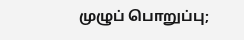முழுப் பொறுப்பு;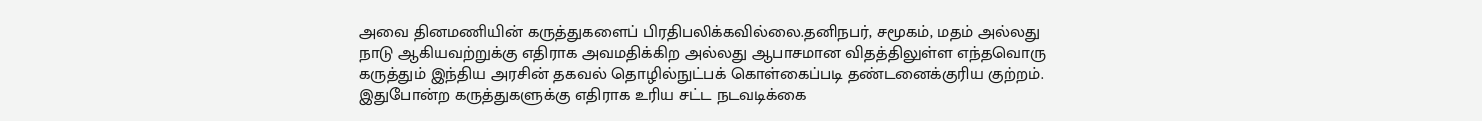அவை தினமணியின் கருத்துகளைப் பிரதிபலிக்கவில்லை.தனிநபர், சமூகம், மதம் அல்லது நாடு ஆகியவற்றுக்கு எதிராக அவமதிக்கிற அல்லது ஆபாசமான விதத்திலுள்ள எந்தவொரு கருத்தும் இந்திய அரசின் தகவல் தொழில்நுட்பக் கொள்கைப்படி தண்டனைக்குரிய குற்றம். இதுபோன்ற கருத்துகளுக்கு எதிராக உரிய சட்ட நடவடிக்கை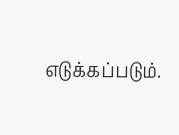எடுக்கப்படும்.